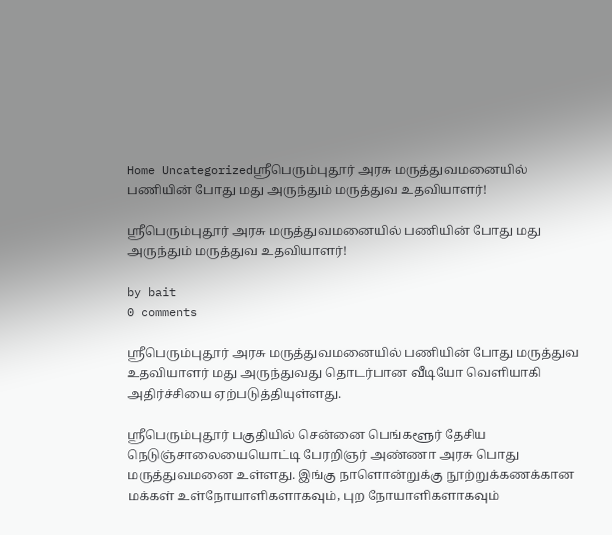Home Uncategorizedஸ்ரீபெரும்புதூர் அரசு மருத்துவமனையில் பணியின் போது மது அருந்தும் மருத்துவ உதவியாளர்!

ஸ்ரீபெரும்புதூர் அரசு மருத்துவமனையில் பணியின் போது மது அருந்தும் மருத்துவ உதவியாளர்!

by bait
0 comments

ஸ்ரீபெரும்புதூர் அரசு மருத்துவமனையில் பணியின் போது மருத்துவ உதவியாளர் மது அருந்துவது தொடர்பான வீடியோ வெளியாகி அதிர்ச்சியை ஏற்படுத்தியுள்ளது.

ஸ்ரீபெரும்புதூர் பகுதியில் சென்னை பெங்களூர் தேசிய நெடுஞ்சாலையையொட்டி பேரறிஞர் அண்ணா அரசு பொது மருத்துவமனை உள்ளது. இங்கு நாளொன்றுக்கு நூற்றுக்கணக்கான மக்கள் உள்நோயாளிகளாகவும், புற நோயாளிகளாகவும்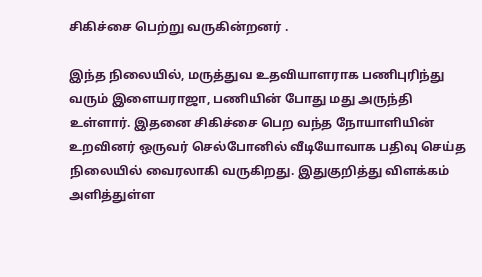சிகிச்சை பெற்று வருகின்றனர் .

இந்த நிலையில், மருத்துவ உதவியாளராக பணிபுரிந்து வரும் இளையராஜா, பணியின் போது மது அருந்தி உள்ளார். இதனை சிகிச்சை பெற வந்த நோயாளியின் உறவினர் ஒருவர் செல்போனில் வீடியோவாக பதிவு செய்த நிலையில் வைரலாகி வருகிறது. இதுகுறித்து விளக்கம் அளித்துள்ள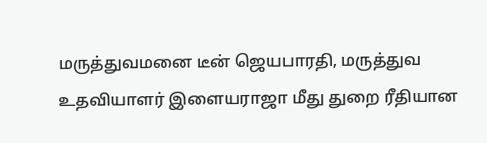மருத்துவமனை டீன் ஜெயபாரதி, மருத்துவ உதவியாளர் இளையராஜா மீது துறை ரீதியான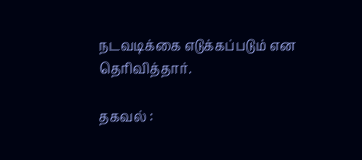நடவடிக்கை எடுக்கப்படும் என தெரிவித்தார்.

தகவல் :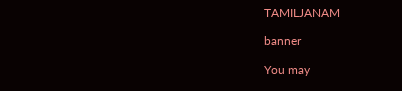TAMILJANAM

banner

You may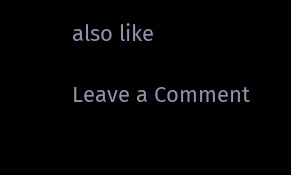also like

Leave a Comment